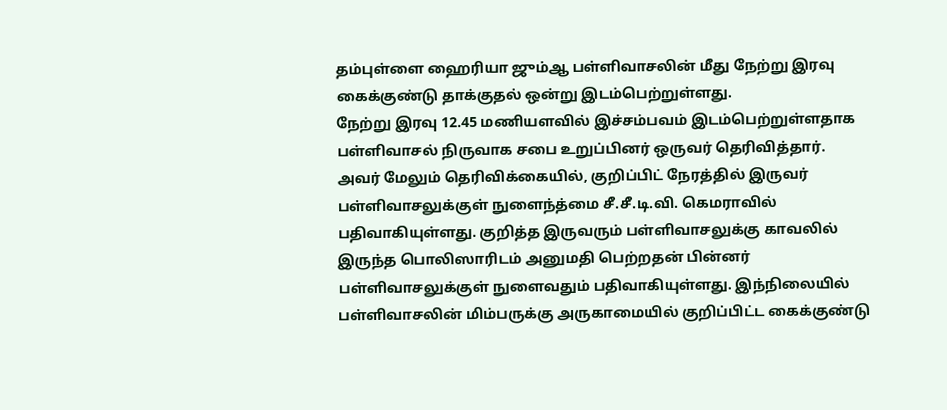தம்புள்ளை ஹைரியா ஜும்ஆ பள்ளிவாசலின் மீது நேற்று இரவு கைக்குண்டு தாக்குதல் ஒன்று இடம்பெற்றுள்ளது.
நேற்று இரவு 12.45 மணியளவில் இச்சம்பவம் இடம்பெற்றுள்ளதாக பள்ளிவாசல் நிருவாக சபை உறுப்பினர் ஒருவர் தெரிவித்தார்.
அவர் மேலும் தெரிவிக்கையில், குறிப்பிட் நேரத்தில் இருவர் பள்ளிவாசலுக்குள் நுளைந்த்மை சீ.சீ.டி.வி. கெமராவில் பதிவாகியுள்ளது. குறித்த இருவரும் பள்ளிவாசலுக்கு காவலில் இருந்த பொலிஸாரிடம் அனுமதி பெற்றதன் பின்னர் பள்ளிவாசலுக்குள் நுளைவதும் பதிவாகியுள்ளது. இந்நிலையில் பள்ளிவாசலின் மிம்பருக்கு அருகாமையில் குறிப்பிட்ட கைக்குண்டு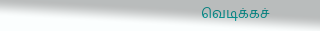வெடிக்கச்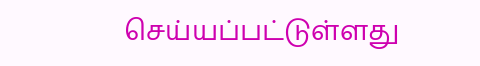செய்யப்பட்டுள்ளது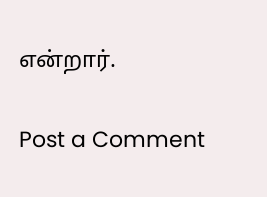என்றார்.

Post a Comment